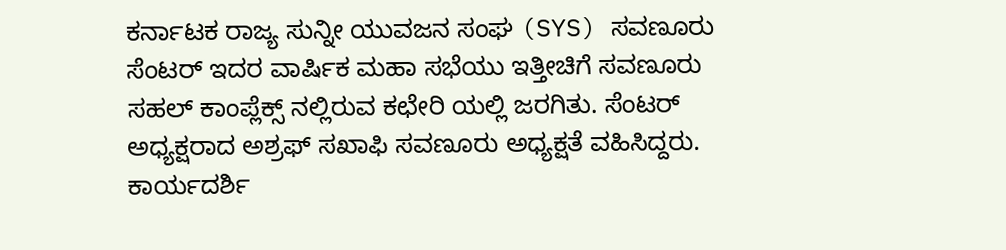ಕರ್ನಾಟಕ ರಾಜ್ಯ ಸುನ್ನೀ ಯುವಜನ ಸಂಘ (SYS) ಸವಣೂರು ಸೆಂಟರ್ ಇದರ ವಾರ್ಷಿಕ ಮಹಾ ಸಭೆಯು ಇತ್ತೀಚಿಗೆ ಸವಣೂರು ಸಹಲ್ ಕಾಂಪ್ಲೆಕ್ಸ್ ನಲ್ಲಿರುವ ಕಛೇರಿ ಯಲ್ಲಿ ಜರಗಿತು. ಸೆಂಟರ್ ಅಧ್ಯಕ್ಷರಾದ ಅಶ್ರಫ್ ಸಖಾಫಿ ಸವಣೂರು ಅಧ್ಯಕ್ಷತೆ ವಹಿಸಿದ್ದರು.
ಕಾರ್ಯದರ್ಶಿ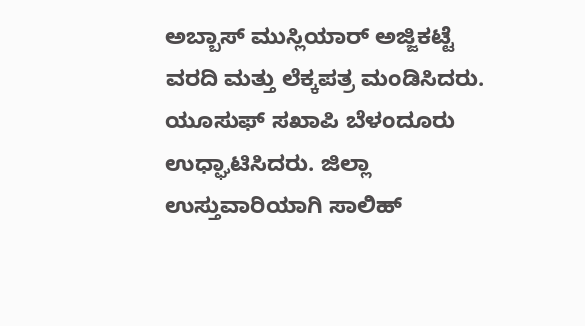ಅಬ್ಬಾಸ್ ಮುಸ್ಲಿಯಾರ್ ಅಜ್ಜಿಕಟ್ಟೆ ವರದಿ ಮತ್ತು ಲೆಕ್ಕಪತ್ರ ಮಂಡಿಸಿದರು. ಯೂಸುಫ್ ಸಖಾಪಿ ಬೆಳಂದೂರು ಉಧ್ಘಾಟಿಸಿದರು. ಜಿಲ್ಲಾ ಉಸ್ತುವಾರಿಯಾಗಿ ಸಾಲಿಹ್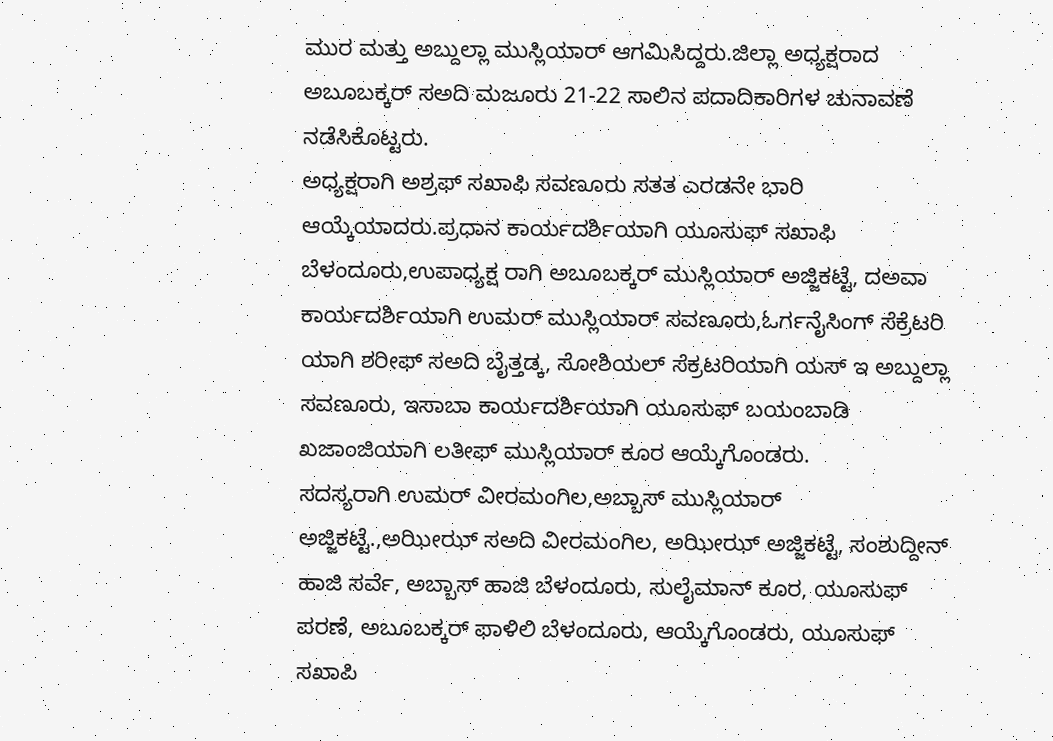ಮುರ ಮತ್ತು ಅಬ್ದುಲ್ಲಾ ಮುಸ್ಲಿಯಾರ್ ಆಗಮಿಸಿದ್ದರು.ಜಿಲ್ಲಾ ಅಧ್ಯಕ್ಷರಾದ ಅಬೂಬಕ್ಕರ್ ಸಅದಿ ಮಜೂರು 21-22 ಸಾಲಿನ ಪದಾದಿಕಾರಿಗಳ ಚುನಾವಣೆ ನಡೆಸಿಕೊಟ್ಟರು.
ಅಧ್ಯಕ್ಷರಾಗಿ ಅಶ್ರಫ್ ಸಖಾಫಿ ಸವಣೂರು ಸತತ ಎರಡನೇ ಭಾರಿ ಆಯ್ಕೆಯಾದರು.ಪ್ರಧಾನ ಕಾರ್ಯದರ್ಶಿಯಾಗಿ ಯೂಸುಫ್ ಸಖಾಫಿ ಬೆಳಂದೂರು,ಉಪಾಧ್ಯಕ್ಷ ರಾಗಿ ಅಬೂಬಕ್ಕರ್ ಮುಸ್ಲಿಯಾರ್ ಅಜ್ಜಿಕಟ್ಟೆ, ದಅವಾ ಕಾರ್ಯದರ್ಶಿಯಾಗಿ ಉಮರ್ ಮುಸ್ಲಿಯಾರ್ ಸವಣೂರು,ಓರ್ಗನೈಸಿಂಗ್ ಸೆಕ್ರೆಟರಿ ಯಾಗಿ ಶರೀಫ್ ಸಅದಿ ಬೈತ್ತಡ್ಕ, ಸೋಶಿಯಲ್ ಸೆಕ್ರಟರಿಯಾಗಿ ಯಸ್ ಇ ಅಬ್ದುಲ್ಲಾ ಸವಣೂರು, ಇಸಾಬಾ ಕಾರ್ಯದರ್ಶಿಯಾಗಿ ಯೂಸುಫ್ ಬಯಂಬಾಡಿ ಖಜಾಂಜಿಯಾಗಿ ಲತೀಫ್ ಮುಸ್ಲಿಯಾರ್ ಕೂರ ಆಯ್ಕೆಗೊಂಡರು.
ಸದಸ್ಯರಾಗಿ ಉಮರ್ ವೀರಮಂಗಿಲ,ಅಬ್ಬಾಸ್ ಮುಸ್ಲಿಯಾರ್ ಅಜ್ಜಿಕಟ್ಟೆ.,ಅಝೀಝ್ ಸಅದಿ ವೀರಮಂಗಿಲ, ಅಝೀಝ್ ಅಜ್ಜಿಕಟ್ಟೆ, ಸಂಶುದ್ದೀನ್ ಹಾಜಿ ಸರ್ವೆ, ಅಬ್ಬಾಸ್ ಹಾಜಿ ಬೆಳಂದೂರು, ಸುಲೈಮಾನ್ ಕೂರ, ಯೂಸುಫ್ ಪರಣೆ, ಅಬೂಬಕ್ಕರ್ ಫಾಳಿಲಿ ಬೆಳಂದೂರು, ಆಯ್ಕೆಗೊಂಡರು, ಯೂಸುಫ್ ಸಖಾಪಿ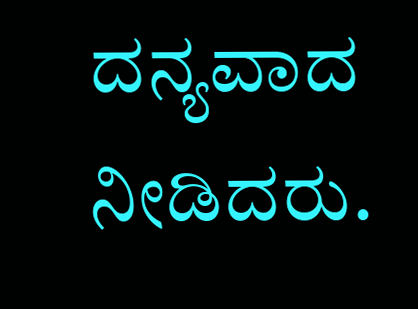ದನ್ಯವಾದ ನೀಡಿದರು.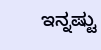ಇನ್ನಷ್ಟು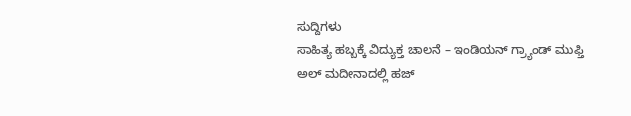ಸುದ್ದಿಗಳು
ಸಾಹಿತ್ಯ ಹಬ್ಬಕ್ಕೆ ವಿದ್ಯುಕ್ತ ಚಾಲನೆ – ಇಂಡಿಯನ್ ಗ್ರ್ಯಾಂಡ್ ಮುಫ್ತಿ
ಅಲ್ ಮದೀನಾದಲ್ಲಿ ಹಜ್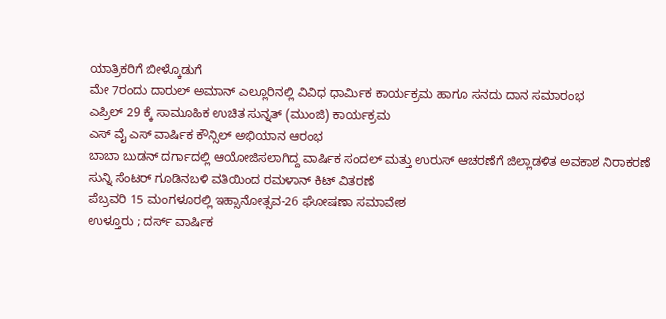ಯಾತ್ರಿಕರಿಗೆ ಬೀಳ್ಕೊಡುಗೆ
ಮೇ 7ರಂದು ದಾರುಲ್ ಅಮಾನ್ ಎಲ್ಲೂರಿನಲ್ಲಿ ವಿವಿಧ ಧಾರ್ಮಿಕ ಕಾರ್ಯಕ್ರಮ ಹಾಗೂ ಸನದು ದಾನ ಸಮಾರಂಭ
ಎಪ್ರಿಲ್ 29 ಕ್ಕೆ ಸಾಮೂಹಿಕ ಉಚಿತ ಸುನ್ನತ್ (ಮುಂಜಿ) ಕಾರ್ಯಕ್ರಮ
ಎಸ್ ವೈ ಎಸ್ ವಾರ್ಷಿಕ ಕೌನ್ಸಿಲ್ ಅಭಿಯಾನ ಆರಂಭ
ಬಾಬಾ ಬುಡನ್ ದರ್ಗಾದಲ್ಲಿ ಆಯೋಜಿಸಲಾಗಿದ್ದ ವಾರ್ಷಿಕ ಸಂದಲ್ ಮತ್ತು ಉರುಸ್ ಆಚರಣೆಗೆ ಜಿಲ್ಲಾಡಳಿತ ಅವಕಾಶ ನಿರಾಕರಣೆ
ಸುನ್ನಿ ಸೆಂಟರ್ ಗೂಡಿನಬಳಿ ವತಿಯಿಂದ ರಮಳಾನ್ ಕಿಟ್ ವಿತರಣೆ
ಪೆಬ್ರವರಿ 15 ಮಂಗಳೂರಲ್ಲಿ ಇಹ್ಸಾನೋತ್ಸವ-26 ಘೋಷಣಾ ಸಮಾವೇಶ
ಉಳ್ತೂರು ; ದರ್ಸ್ ವಾರ್ಷಿಕ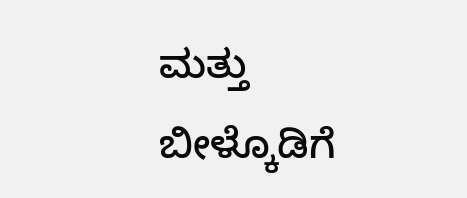ಮತ್ತು ಬೀಳ್ಕೊಡಿಗೆ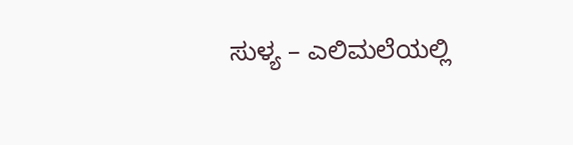ಸುಳ್ಯ – ಎಲಿಮಲೆಯಲ್ಲಿ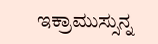ಇಕ್ರಾಮುಸ್ಸುನ್ನ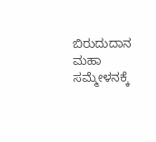ಬಿರುದುದಾನ ಮಹಾ ಸಮ್ಮೇಳನಕ್ಕೆ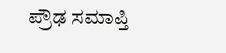ಪ್ರೌಢ ಸಮಾಪ್ತಿ